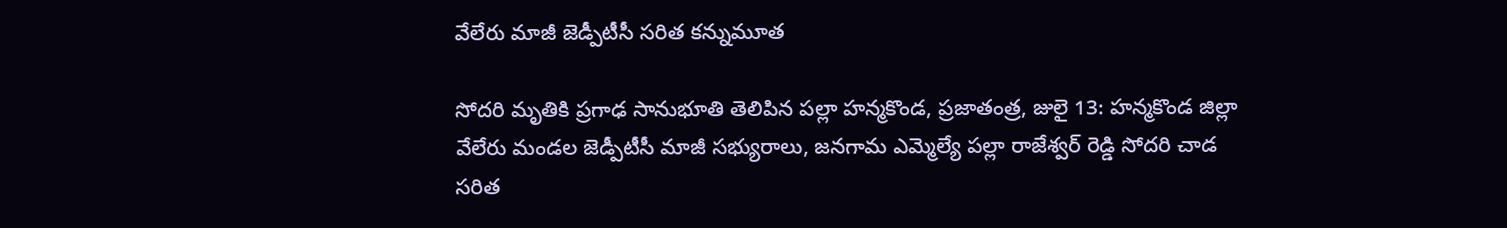వేలేరు మాజీ జెడ్పీటీసీ సరిత కన్నుమూత

సోదరి మృతికి ప్రగాఢ సానుభూతి తెలిపిన పల్లా హన్మకొండ, ప్రజాతంత్ర, జులై 13: హన్మకొండ జిల్లా వేలేరు మండల జెడ్పీటీసీ మాజీ సభ్యురాలు, జనగామ ఎమ్మెల్యే పల్లా రాజేశ్వర్ రెడ్డి సోదరి చాడ సరిత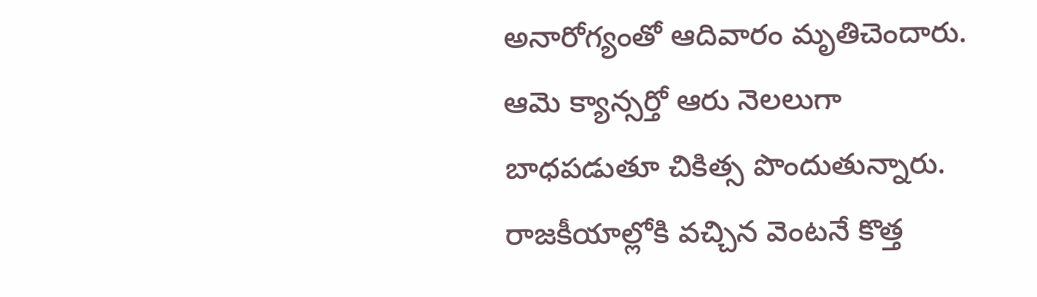అనారోగ్యంతో ఆదివారం మృతిచెందారు. ఆమె క్యాన్సర్తో ఆరు నెలలుగా బాధపడుతూ చికిత్స పొందుతున్నారు. రాజకీయాల్లోకి వచ్చిన వెంటనే కొత్త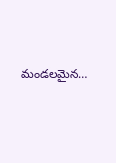మండలమైన…